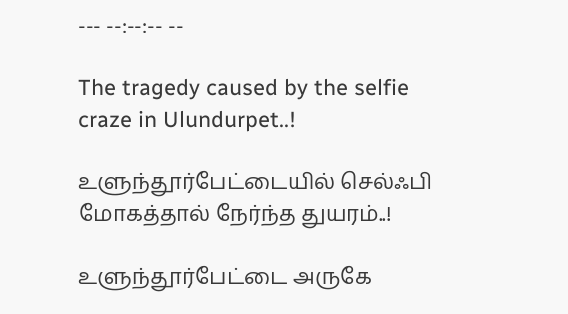--- --:--:-- --

The tragedy caused by the selfie craze in Ulundurpet..!

உளுந்தூர்பேட்டையில் செல்ஃபி மோகத்தால் நேர்ந்த துயரம்..!

உளுந்தூர்பேட்டை அருகே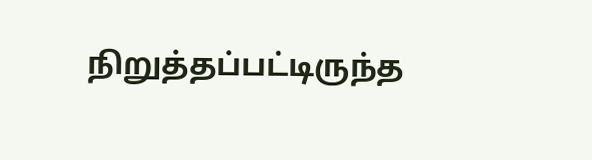நிறுத்தப்பட்டிருந்த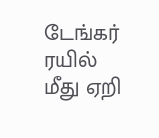டேங்கர் ரயில் மீது ஏறி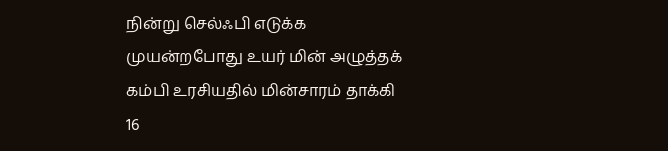நின்று செல்ஃபி எடுக்க முயன்றபோது உயர் மின் அழுத்தக் கம்பி உரசியதில் மின்சாரம் தாக்கி 16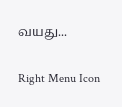வயது...

Right Menu Icon